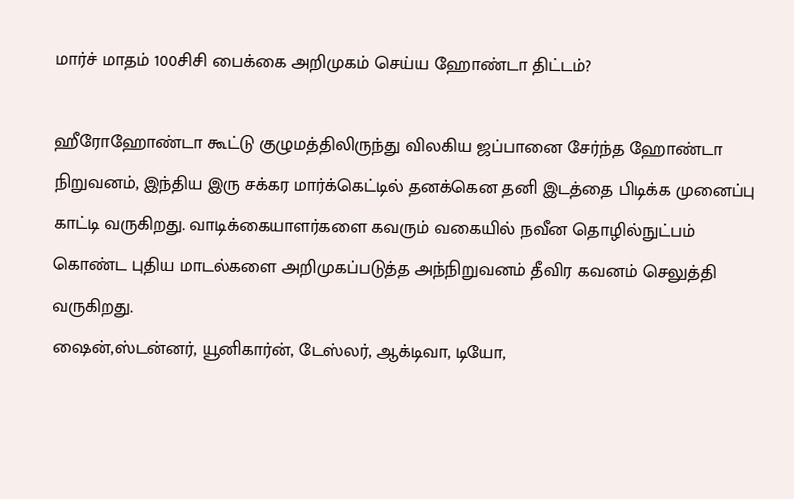மார்ச் மாதம் 100சிசி பைக்கை அறிமுகம் செய்ய ஹோண்டா திட்டம்?

ஹீரோஹோண்டா கூட்டு குழுமத்திலிருந்து விலகிய ஜப்பானை சேர்ந்த ஹோண்டா நிறுவனம், இந்திய இரு சக்கர மார்க்கெட்டில் தனக்கென தனி இடத்தை பிடிக்க முனைப்பு காட்டி வருகிறது. வாடிக்கையாளர்களை கவரும் வகையில் நவீன தொழில்நுட்பம் கொண்ட புதிய மாடல்களை அறிமுகப்படுத்த அந்நிறுவனம் தீவிர கவனம் செலுத்தி வருகிறது.
ஷைன்,ஸ்டன்னர், யூனிகார்ன், டேஸ்லர், ஆக்டிவா, டியோ,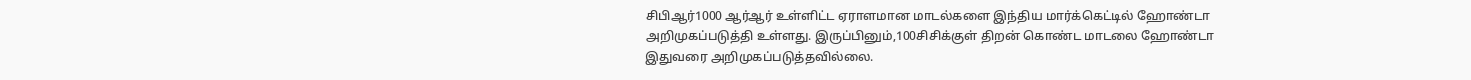சிபிஆர்1000 ஆர்ஆர் உள்ளிட்ட ஏராளமான மாடல்களை இந்திய மார்க்கெட்டில் ஹோண்டா அறிமுகப்படுத்தி உள்ளது. இருப்பினும்,100சிசிக்குள் திறன் கொண்ட மாடலை ஹோண்டா இதுவரை அறிமுகப்படுத்தவில்லை.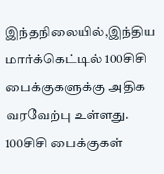இந்தநிலையில்,இந்திய மார்க்கெட்டில் 100சிசி பைக்குகளுக்கு அதிக வரவேற்பு உள்ளது. 100சிசி பைக்குகள்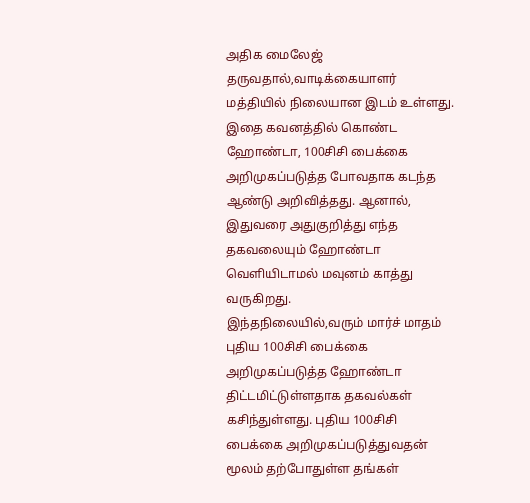அதிக மைலேஜ் தருவதால்,வாடிக்கையாளர் மத்தியில் நிலையான இடம் உள்ளது. இதை கவனத்தில் கொண்ட ஹோண்டா, 100சிசி பைக்கை அறிமுகப்படுத்த போவதாக கடந்த ஆண்டு அறிவித்தது. ஆனால், இதுவரை அதுகுறித்து எந்த தகவலையும் ஹோண்டா வெளியிடாமல் மவுனம் காத்து வருகிறது.
இந்தநிலையில்,வரும் மார்ச் மாதம் புதிய 100சிசி பைக்கை அறிமுகப்படுத்த ஹோண்டா திட்டமிட்டுள்ளதாக தகவல்கள் கசிந்துள்ளது. புதிய 100சிசி பைக்கை அறிமுகப்படுத்துவதன் மூலம் தற்போதுள்ள தங்கள்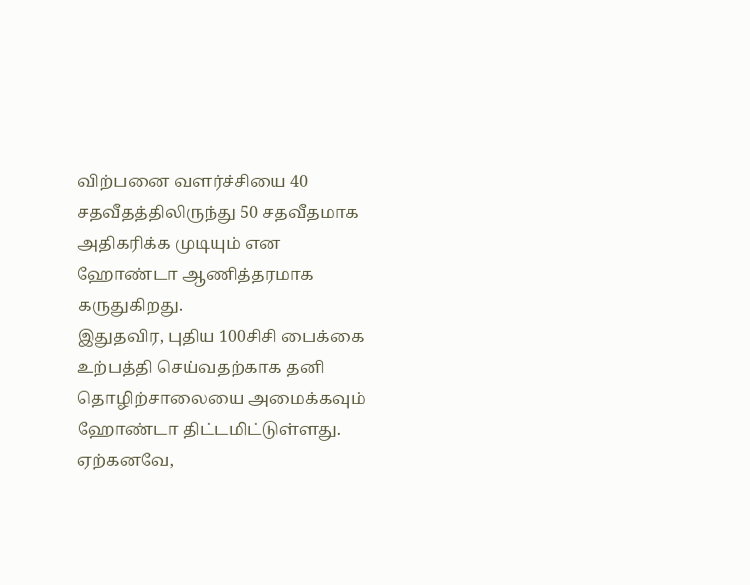விற்பனை வளர்ச்சியை 40 சதவீதத்திலிருந்து 50 சதவீதமாக அதிகரிக்க முடியும் என ஹோண்டா ஆணித்தரமாக கருதுகிறது.
இதுதவிர, புதிய 100சிசி பைக்கை உற்பத்தி செய்வதற்காக தனி தொழிற்சாலையை அமைக்கவும் ஹோண்டா திட்டமிட்டுள்ளது. ஏற்கனவே,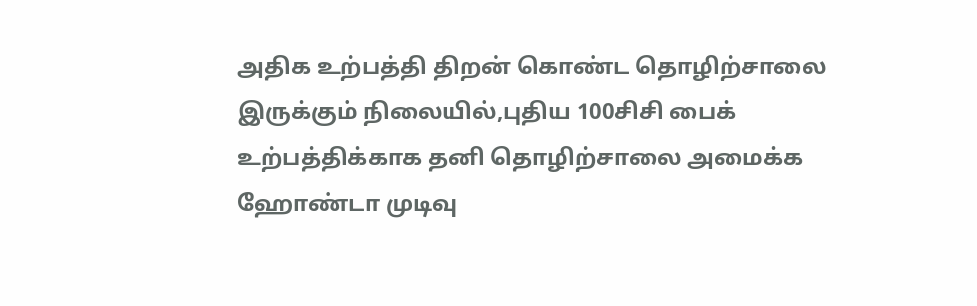அதிக உற்பத்தி திறன் கொண்ட தொழிற்சாலை இருக்கும் நிலையில்,புதிய 100சிசி பைக் உற்பத்திக்காக தனி தொழிற்சாலை அமைக்க ஹோண்டா முடிவு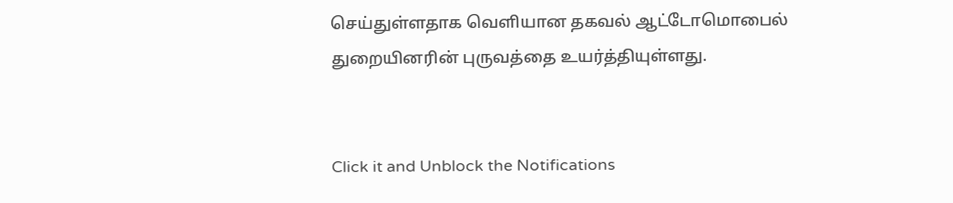செய்துள்ளதாக வெளியான தகவல் ஆட்டோமொபைல் துறையினரின் புருவத்தை உயர்த்தியுள்ளது.


Click it and Unblock the Notifications